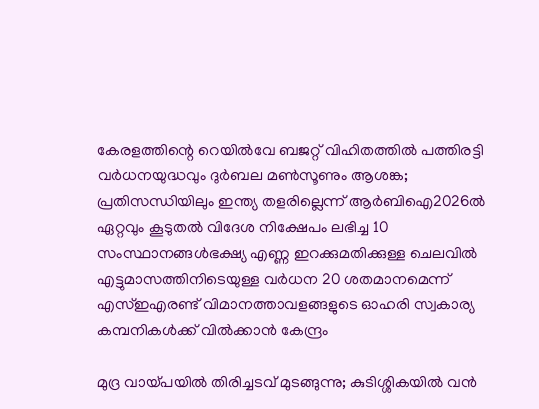കേരളത്തിന്റെ റെയിൽവേ ബജറ്റ് വിഹിതത്തിൽ പത്തിരട്ടി വർധനയുദ്ധവും ദുർബല മൺസൂണും ആശങ്ക; പ്രതിസന്ധിയിലും ഇന്ത്യ തളരില്ലെന്ന് ആർബിഐ2026ൽ ഏറ്റവും കൂടുതല്‍ വിദേശ നിക്ഷേപം ലഭിച്ച 10 സംസ്ഥാനങ്ങൾഭക്ഷ്യ എണ്ണ ഇറക്കുമതിക്കുള്ള ചെലവിൽ എട്ടുമാസത്തിനിടെയുള്ള വർധന 20 ശതമാനമെന്ന് എസ്ഇഎരണ്ട് വിമാനത്താവളങ്ങളുടെ ഓഹരി സ്വകാര്യ കമ്പനികൾക്ക് വിൽക്കാൻ കേന്ദ്രം

മുദ്ര വായ്പയില്‍ തിരിച്ചടവ് മുടങ്ങുന്നു; കുടിശ്ശികയില്‍ വന്‍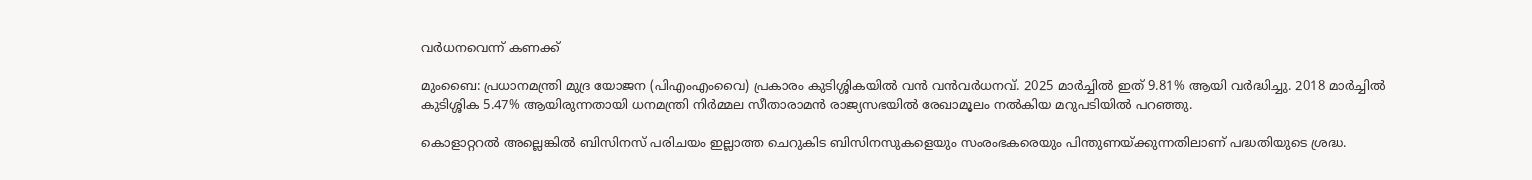വര്‍ധനവെന്ന് കണക്ക്

മുംബൈ: പ്രധാനമന്ത്രി മുദ്ര യോജന (പിഎംഎംവൈ) പ്രകാരം കുടിശ്ശികയില്‍ വന്‍ വന്‍വര്‍ധനവ്. 2025 മാര്‍ച്ചില്‍ ഇത് 9.81% ആയി വര്‍ദ്ധിച്ചു. 2018 മാര്‍ച്ചില്‍ കുടിശ്ശിക 5.47% ആയിരുന്നതായി ധനമന്ത്രി നിര്‍മ്മല സീതാരാമന്‍ രാജ്യസഭയില്‍ രേഖാമൂലം നല്‍കിയ മറുപടിയില്‍ പറഞ്ഞു.

കൊളാറ്ററല്‍ അല്ലെങ്കില്‍ ബിസിനസ് പരിചയം ഇല്ലാത്ത ചെറുകിട ബിസിനസുകളെയും സംരംഭകരെയും പിന്തുണയ്ക്കുന്നതിലാണ് പദ്ധതിയുടെ ശ്രദ്ധ.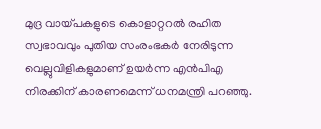മുദ്ര വായ്പകളുടെ കൊളാറ്ററല്‍ രഹിത സ്വഭാവവും പുതിയ സംരംഭകര്‍ നേരിടുന്ന വെല്ലുവിളികളുമാണ് ഉയര്‍ന്ന എന്‍പിഎ നിരക്കിന് കാരണമെന്ന് ധനമന്ത്രി പറഞ്ഞു.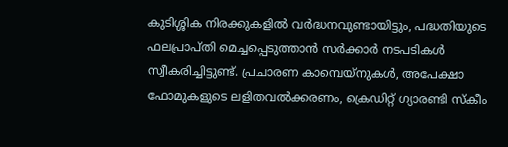കുടിശ്ശിക നിരക്കുകളില്‍ വര്‍ദ്ധനവുണ്ടായിട്ടും, പദ്ധതിയുടെ ഫലപ്രാപ്തി മെച്ചപ്പെടുത്താന്‍ സര്‍ക്കാര്‍ നടപടികള്‍ സ്വീകരിച്ചിട്ടുണ്ട്. പ്രചാരണ കാമ്പെയ്നുകള്‍, അപേക്ഷാ ഫോമുകളുടെ ലളിതവല്‍ക്കരണം, ക്രെഡിറ്റ് ഗ്യാരണ്ടി സ്‌കീം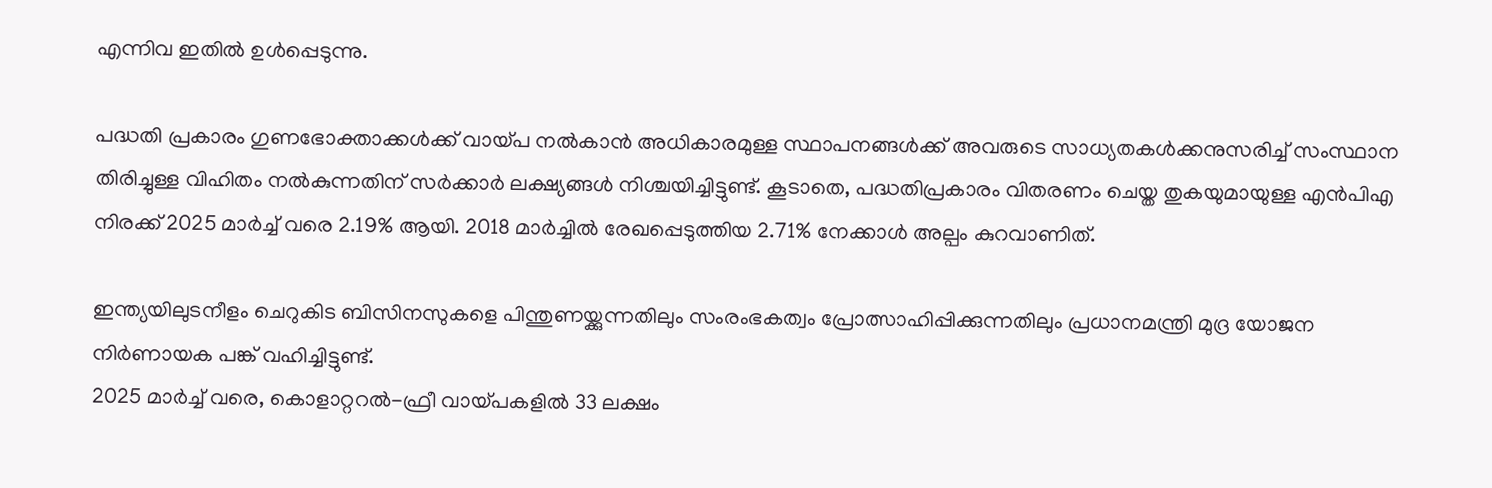എന്നിവ ഇതില്‍ ഉള്‍പ്പെടുന്നു.

പദ്ധതി പ്രകാരം ഗുണഭോക്താക്കള്‍ക്ക് വായ്പ നല്‍കാന്‍ അധികാരമുള്ള സ്ഥാപനങ്ങള്‍ക്ക് അവരുടെ സാധ്യതകള്‍ക്കനുസരിച്ച് സംസ്ഥാന തിരിച്ചുള്ള വിഹിതം നല്‍കുന്നതിന് സര്‍ക്കാര്‍ ലക്ഷ്യങ്ങള്‍ നിശ്ചയിച്ചിട്ടുണ്ട്. കൂടാതെ, പദ്ധതിപ്രകാരം വിതരണം ചെയ്ത തുകയുമായുള്ള എന്‍പിഎ നിരക്ക് 2025 മാര്‍ച്ച് വരെ 2.19% ആയി. 2018 മാര്‍ച്ചില്‍ രേഖപ്പെടുത്തിയ 2.71% നേക്കാള്‍ അല്പം കുറവാണിത്.

ഇന്ത്യയിലുടനീളം ചെറുകിട ബിസിനസുകളെ പിന്തുണയ്ക്കുന്നതിലും സംരംഭകത്വം പ്രോത്സാഹിപ്പിക്കുന്നതിലും പ്രധാനമന്ത്രി മുദ്ര യോജന നിര്‍ണായക പങ്ക് വഹിച്ചിട്ടുണ്ട്.
2025 മാര്‍ച്ച് വരെ, കൊളാറ്ററല്‍-ഫ്രീ വായ്പകളില്‍ 33 ലക്ഷം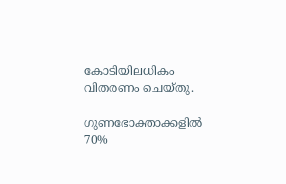കോടിയിലധികം വിതരണം ചെയ്തു.

ഗുണഭോക്താക്കളില്‍ 70%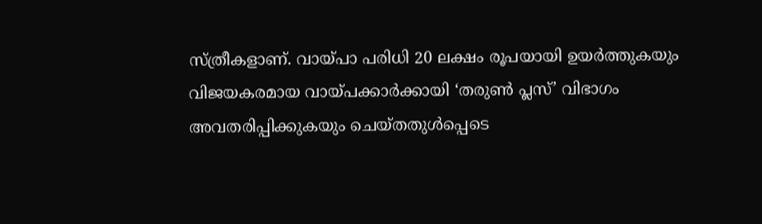സ്ത്രീകളാണ്. വായ്പാ പരിധി 20 ലക്ഷം രൂപയായി ഉയര്‍ത്തുകയും വിജയകരമായ വായ്പക്കാര്‍ക്കായി ‘തരുണ്‍ പ്ലസ്’ വിഭാഗം അവതരിപ്പിക്കുകയും ചെയ്തതുള്‍പ്പെടെ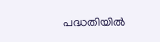പദ്ധതിയില്‍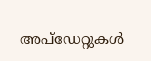അപ്ഡേറ്റുകള്‍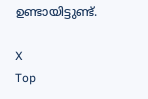ഉണ്ടായിട്ടുണ്ട്.

X
Top